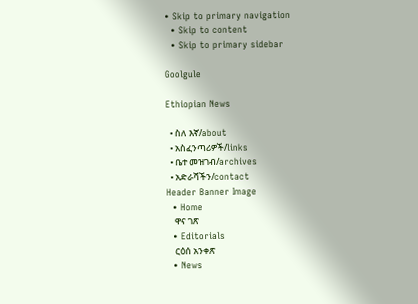• Skip to primary navigation
  • Skip to content
  • Skip to primary sidebar

Goolgule

Ethiopian News

  • ስለ እኛ/about
  • አስፈንጣሪዎች/links
  • ቤተ መዝገብ/archives
  • አድራሻችን/contact
Header Banner Image
  • Home
    ዋና ገጽ
  • Editorials
    ርዕሰ አንቀጽ
  • News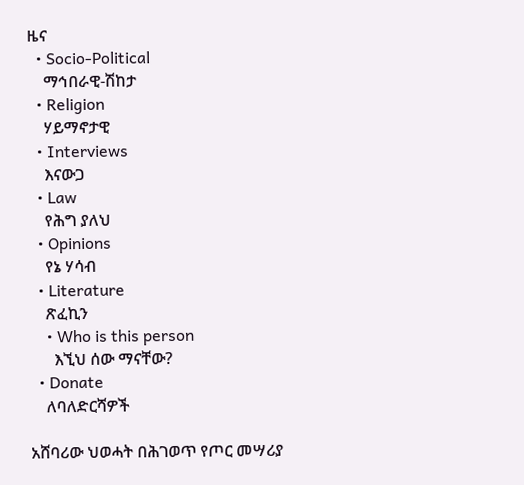ዜና
  • Socio-Political
    ማኅበራዊ-ሽከታ
  • Religion
    ሃይማኖታዊ
  • Interviews
    እናውጋ
  • Law
    የሕግ ያለህ
  • Opinions
    የኔ ሃሳብ
  • Literature
    ጽፈኪን
    • Who is this person
      እኚህ ሰው ማናቸው?
  • Donate
    ለባለድርሻዎች

አሸባሪው ህወሓት በሕገወጥ የጦር መሣሪያ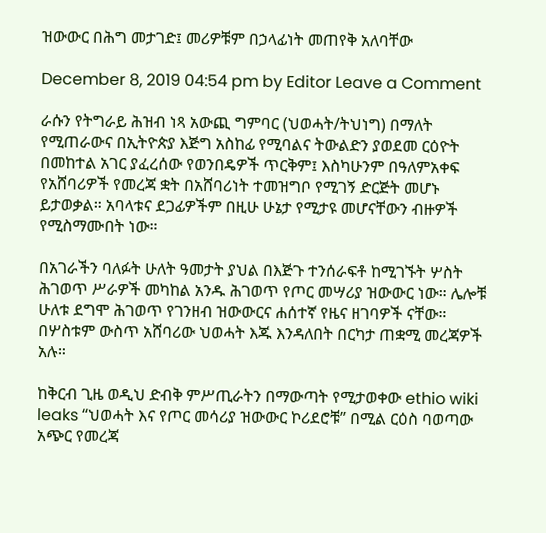ዝውውር በሕግ መታገድ፤ መሪዎቹም በኃላፊነት መጠየቅ አለባቸው

December 8, 2019 04:54 pm by Editor Leave a Comment

ራሱን የትግራይ ሕዝብ ነጻ አውጪ ግምባር (ህወሓት/ትህነግ) በማለት የሚጠራውና በኢትዮጵያ እጅግ አስከፊ የሚባልና ትውልድን ያወደመ ርዕዮት በመከተል አገር ያፈረሰው የወንበዴዎች ጥርቅም፤ እስካሁንም በዓለምአቀፍ የአሸባሪዎች የመረጃ ቋት በአሸባሪነት ተመዝግቦ የሚገኝ ድርጅት መሆኑ ይታወቃል። አባላቱና ደጋፊዎችም በዚሁ ሁኔታ የሚታዩ መሆናቸውን ብዙዎች የሚስማሙበት ነው።

በአገራችን ባለፉት ሁለት ዓመታት ያህል በእጅጉ ተንሰራፍቶ ከሚገኙት ሦስት ሕገወጥ ሥራዎች መካከል አንዱ ሕገወጥ የጦር መሣሪያ ዝውውር ነው። ሌሎቹ ሁለቱ ደግሞ ሕገወጥ የገንዘብ ዝውውርና ሐሰተኛ የዜና ዘገባዎች ናቸው። በሦስቱም ውስጥ አሸባሪው ህወሓት እጁ እንዳለበት በርካታ ጠቋሚ መረጃዎች አሉ።

ከቅርብ ጊዜ ወዲህ ድብቅ ምሥጢራትን በማውጣት የሚታወቀው ethio wiki leaks “ህወሓት እና የጦር መሳሪያ ዝውውር ኮሪደሮቹ” በሚል ርዕስ ባወጣው አጭር የመረጃ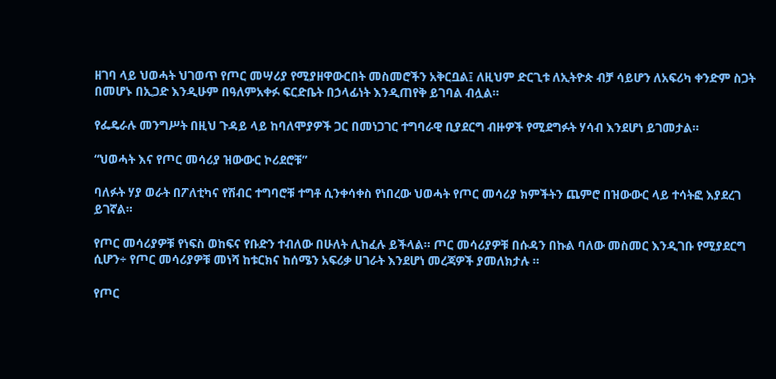ዘገባ ላይ ህወሓት ህገወጥ የጦር መሣሪያ የሚያዘዋውርበት መስመሮችን አቅርቧል፤ ለዚህም ድርጊቱ ለኢትዮጵ ብቻ ሳይሆን ለአፍሪካ ቀንድም ስጋት በመሆኑ በኢጋድ እንዲሁም በዓለምአቀፉ ፍርድቤት በኃላፊነት እንዲጠየቅ ይገባል ብሏል።

የፌዴራሉ መንግሥት በዚህ ጉዳይ ላይ ከባለሞያዎች ጋር በመነጋገር ተግባራዊ ቢያደርግ ብዙዎች የሚደግፉት ሃሳብ እንደሆነ ይገመታል።

“ህወሓት እና የጦር መሳሪያ ዝውውር ኮሪደሮቹ”

ባለፉት ሃያ ወራት በፖለቲካና የሽብር ተግባሮቹ ተግቶ ሲንቀሳቀስ የነበረው ህወሓት የጦር መሳሪያ ክምችትን ጨምሮ በዝውውር ላይ ተሳትፎ እያደረገ ይገኛል።

የጦር መሳሪያዎቹ የነፍስ ወከፍና የቡድን ተብለው በሁለት ሊከፈሉ ይችላል። ጦር መሳሪያዎቹ በሱዳን በኩል ባለው መስመር እንዲገቡ የሚያደርግ ሲሆን÷ የጦር መሳሪያዎቹ መነሻ ከቱርክና ከሰሜን አፍሪቃ ሀገራት እንደሆነ መረጃዎች ያመለክታሉ ።

የጦር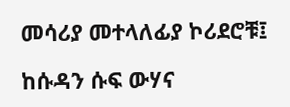መሳሪያ መተላለፊያ ኮሪደሮቹ፤

ከሱዳን ሱፍ ውሃና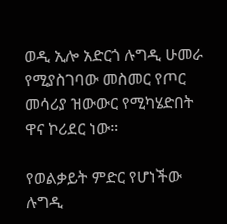ወዲ ኢሎ አድርጎ ሉግዲ ሁመራ የሚያስገባው መስመር የጦር መሳሪያ ዝውውር የሚካሄድበት ዋና ኮሪደር ነው።

የወልቃይት ምድር የሆነችው ሉግዲ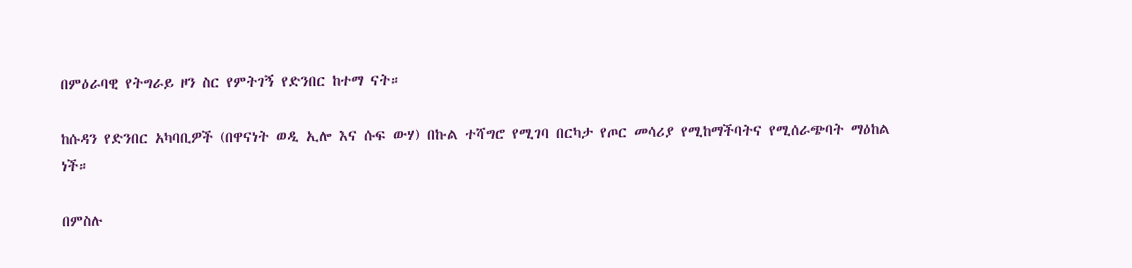በምዕራባዊ የትግራይ ዞን ስር የምትገኝ የድንበር ከተማ ናት።

ከሱዳን የድንበር አካባቢዎች (በዋናነት ወዲ ኢሎ እና ሱፍ ውሃ) በኩል ተሻግሮ የሚገባ በርካታ የጦር መሳሪያ የሚከማችባትና የሚሰራጭባት ማዕከል ነች።

በምስሉ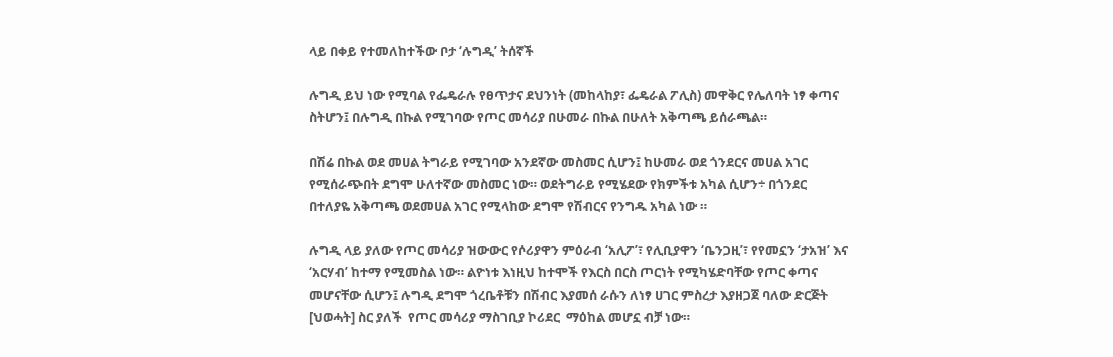ላይ በቀይ የተመለከተችው ቦታ ‘ሉግዲ’ ትሰኛች

ሉግዲ ይህ ነው የሚባል የፌዴራሉ የፀጥታና ደህንነት (መከላከያ፣ ፌዴራል ፖሊስ) መዋቅር የሌለባት ነፃ ቀጣና ስትሆን፤ በሉግዲ በኩል የሚገባው የጦር መሳሪያ በሁመራ በኩል በሁለት አቅጣጫ ይሰራጫል።

በሽሬ በኩል ወደ መሀል ትግራይ የሚገባው አንደኛው መስመር ሲሆን፤ ከሁመራ ወደ ጎንደርና መሀል አገር የሚሰራጭበት ደግሞ ሁለተኛው መስመር ነው። ወደትግራይ የሚሄደው የክምችቱ አካል ሲሆን÷ በጎንደር በተለያዬ አቅጣጫ ወደመሀል አገር የሚላከው ደግሞ የሽብርና የንግዱ አካል ነው ።

ሉግዲ ላይ ያለው የጦር መሳሪያ ዝውውር የሶሪያዋን ምዕራብ ‘አሊፖ’፣ የሊቢያዋን ‘ቤንጋዚ’፣ የየመኗን ‘ታአዝ’ እና ‘አርሃብ’ ከተማ የሚመስል ነው። ልዮነቱ እነዚህ ከተሞች የእርስ በርስ ጦርነት የሚካሄድባቸው የጦር ቀጣና መሆናቸው ሲሆን፤ ሉግዲ ደግሞ ጎረቤቶቹን በሽብር እያመሰ ራሱን ለነፃ ሀገር ምስረታ እያዘጋጀ ባለው ድርጅት [ህወሓት] ስር ያለች  የጦር መሳሪያ ማስገቢያ ኮሪደር  ማዕከል መሆኗ ብቻ ነው።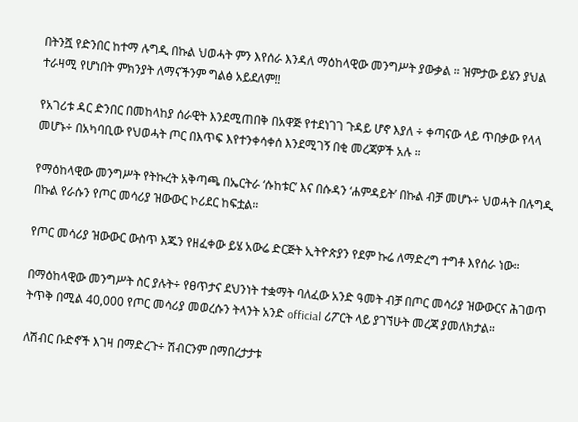በትንሿ የድንበር ከተማ ሉግዲ በኩል ህወሓት ምን እየሰራ እንዳለ ማዕከላዊው መንግሥት ያውቃል ። ዝምታው ይሄን ያህል ተራዛሚ የሆነበት ምክንያት ለማናችንም ግልፅ አይደለም‼

የአገሪቱ ዳር ድንበር በመከላከያ ሰራዊት እንደሚጠበቅ በአዋጅ የተደነገገ ጉዳይ ሆኖ እያለ ÷ ቀጣናው ላይ ጥበቃው የላላ መሆኑ÷ በአካባቢው የህወሓት ጦር በእጥፍ እየተንቀሳቀሰ እንደሚገኝ በቂ መረጃዎች አሉ ።

የማዕከላዊው መንግሥት የትኩረት አቅጣጫ በኤርትራ ‘ሱከቱር’ እና በሱዳን ‘ሐምዳይት’ በኩል ብቻ መሆኑ÷ ህወሓት በሉግዲ በኩል የራሱን የጦር መሳሪያ ዝውውር ኮሪደር ከፍቷል።

የጦር መሳሪያ ዝውውር ውስጥ እጁን የዘፈቀው ይሄ አውሬ ድርጅት ኢትዮጵያን የደም ኩሬ ለማድረግ ተግቶ እየሰራ ነው።

በማዕከላዊው መንግሥት ስር ያሉት÷ የፀጥታና ደህንነት ተቋማት ባለፈው አንድ ዓመት ብቻ በጦር መሳሪያ ዝውውርና ሕገወጥ ትጥቅ በሚል 40,000 የጦር መሳሪያ መወረሱን ትላንት አንድ official ሪፖርት ላይ ያገኘሁት መረጃ ያመለክታል።

ለሽብር ቡድኖች እገዛ በማድረጉ÷ ሽብርንም በማበረታታቱ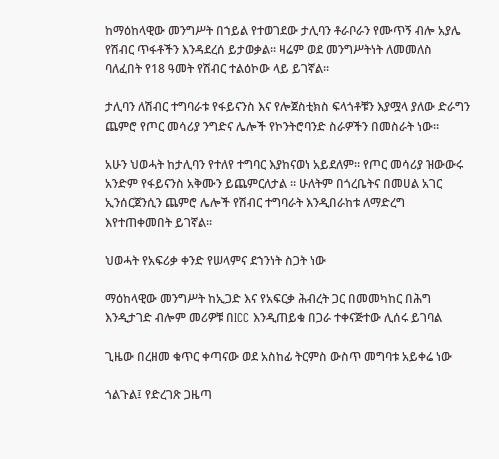ከማዕከላዊው መንግሥት በኀይል የተወገደው ታሊባን ቶራቦራን የሙጥኝ ብሎ አያሌ የሽብር ጥፋቶችን እንዳደረሰ ይታወቃል። ዛሬም ወደ መንግሥትነት ለመመለስ ባለፈበት የ18 ዓመት የሽብር ተልዕኮው ላይ ይገኛል።

ታሊባን ለሽብር ተግባራቱ የፋይናንስ እና የሎጀስቲክስ ፍላጎቶቹን እያሟላ ያለው ድራግን ጨምሮ የጦር መሳሪያ ንግድና ሌሎች የኮንትሮባንድ ስራዎችን በመስራት ነው።

አሁን ህወሓት ከታሊባን የተለየ ተግባር እያከናወነ አይደለም። የጦር መሳሪያ ዝውውሩ አንድም የፋይናንስ አቅሙን ይጨምርለታል ። ሁለትም በጎረቤትና በመሀል አገር ኢንሰርጀንሲን ጨምሮ ሌሎች የሽብር ተግባራት እንዲበራከቱ ለማድረግ እየተጠቀመበት ይገኛል።

ህወሓት የአፍሪቃ ቀንድ የሠላምና ደኀንነት ስጋት ነው

ማዕከላዊው መንግሥት ከኢጋድ እና የአፍርቃ ሕብረት ጋር በመመካከር በሕግ እንዲታገድ ብሎም መሪዎቹ በICC እንዲጠይቁ በጋራ ተቀናጅተው ሊሰሩ ይገባል

ጊዜው በረዘመ ቁጥር ቀጣናው ወደ አስከፊ ትርምስ ውስጥ መግባቱ አይቀሬ ነው

ጎልጉል፤ የድረገጽ ጋዜጣ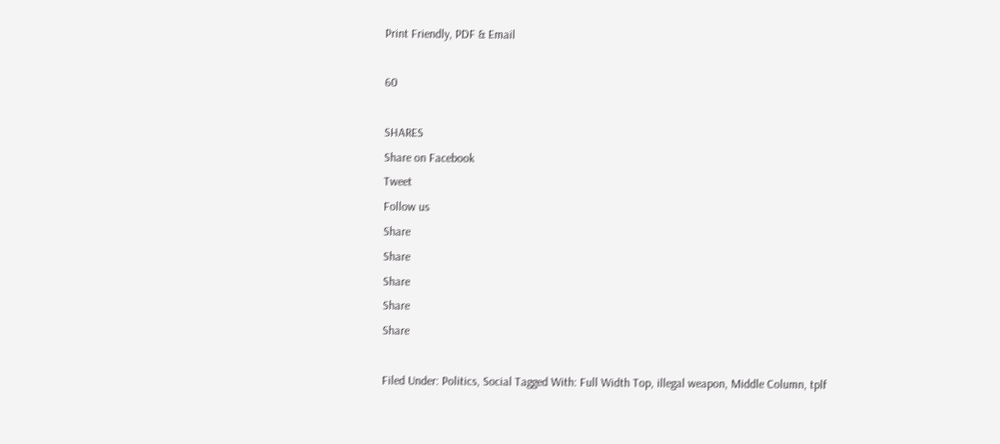Print Friendly, PDF & Email

60

SHARES
Share on Facebook
Tweet
Follow us
Share
Share
Share
Share
Share

Filed Under: Politics, Social Tagged With: Full Width Top, illegal weapon, Middle Column, tplf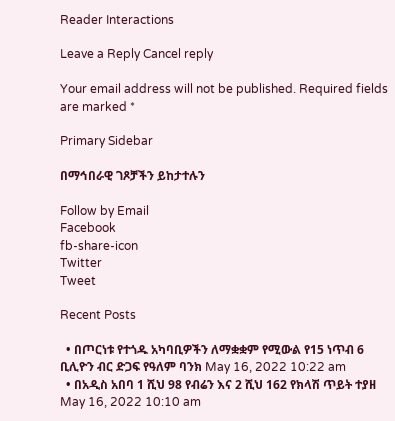Reader Interactions

Leave a Reply Cancel reply

Your email address will not be published. Required fields are marked *

Primary Sidebar

በማኅበራዊ ገጾቻችን ይከታተሉን

Follow by Email
Facebook
fb-share-icon
Twitter
Tweet

Recent Posts

  • በጦርነቱ የተጎዱ አካባቢዎችን ለማቋቋም የሚውል የ15 ነጥብ 6 ቢሊዮን ብር ድጋፍ የዓለም ባንክ May 16, 2022 10:22 am
  • በአዲስ አበባ 1 ሺህ 98 የብሬን እና 2 ሺህ 162 የክላሽ ጥይት ተያዘ May 16, 2022 10:10 am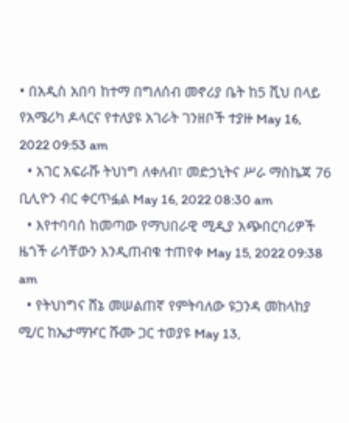• በአዲስ አበባ ከተማ በግለሰብ መኖሪያ ቤት ከ5 ሺህ በላይ የአሜሪካ ዶላርና የተለያዩ አገራት ገንዘቦች ተያዙ May 16, 2022 09:53 am
  • አገር አፍራሹ ትህነግ ለቀለብ፣ መድኃኒትና ሥራ ማስኬጃ 76 ቢሊዮን ብር ቀርጥፏል May 16, 2022 08:30 am
  • እየተባባሰ ከመጣው የማህበራዊ ሚዲያ አጭበርባሪዎች ዜጎች ራሳቸውን እንዲጠብቁ ተጠየቀ May 15, 2022 09:38 am
  • የትህነግና ሸኔ መሠልጠኛ የምትባለው ዩጋንዳ መከላከያ ሚ/ር ከኤታማዦር ሹሙ ጋር ተወያዩ May 13,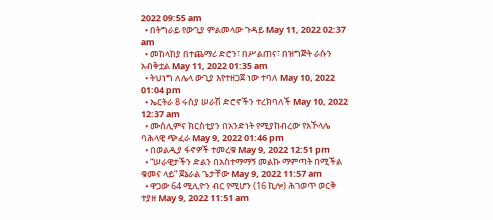2022 09:55 am
  • በትግራይ የውጊያ ምልመላው ጉዳይ May 11, 2022 02:37 am
  • መከላከያ በተጨማሪ ድሮን፣ በሥልጠና፣ በዝግጅት ራሱን አብቅቷል May 11, 2022 01:35 am
  • ትህነግ ለሌላ ውጊያ እየተዘጋጀ ነው ተባለ May 10, 2022 01:04 pm
  • ኤርትራ 8 ሩስያ ሠራሽ ድሮኖችን ተረክባለች May 10, 2022 12:37 am
  • ሙስሊምና ክርስቲያን በአንድነት የሚያከብረው የአኾላሌ ባሕላዊ ጭፈራ May 9, 2022 01:46 pm
  • በወልዲያ ፋኖዎች ተመረቁ May 9, 2022 12:51 pm
  • “ሠራዊታችን ድልን በአስተማማኝ መልኩ ማምጣት በሚችል ቁመና ላይ” ጀኔራል ጌታቸው May 9, 2022 11:57 am
  • ዋጋው 64 ሚሊዮን ብር የሚሆን (16 ኪሎ) ሕገወጥ ወርቅ ተያዘ May 9, 2022 11:51 am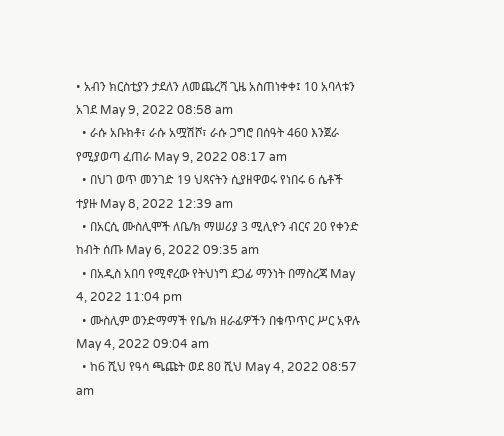• አብን ክርስቲያን ታደለን ለመጨረሻ ጊዜ አስጠነቀቀ፤ 10 አባላቱን አገደ May 9, 2022 08:58 am
  • ራሱ አቡክቶ፣ ራሱ አሟሽሾ፣ ራሱ ጋግሮ በሰዓት 460 እንጀራ የሚያወጣ ፈጠራ May 9, 2022 08:17 am
  • በህገ ወጥ መንገድ 19 ህጻናትን ሲያዘዋወሩ የነበሩ 6 ሴቶች ተያዙ May 8, 2022 12:39 am
  • በአርሲ ሙስሊሞች ለቤ/ክ ማሠሪያ 3 ሚሊዮን ብርና 20 የቀንድ ከብት ሰጡ May 6, 2022 09:35 am
  • በአዲስ አበባ የሚኖረው የትህነግ ደጋፊ ማንነት በማስረጃ May 4, 2022 11:04 pm
  • ሙስሊም ወንድማማች የቤ/ክ ዘራፊዎችን በቁጥጥር ሥር አዋሉ May 4, 2022 09:04 am
  • ከ6 ሺህ የዓሳ ጫጩት ወደ 80 ሺህ May 4, 2022 08:57 am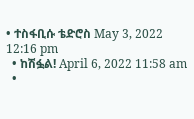• ተስፋቢሱ ቴድሮስ May 3, 2022 12:16 pm
  • ከሽፏል! April 6, 2022 11:58 am
  •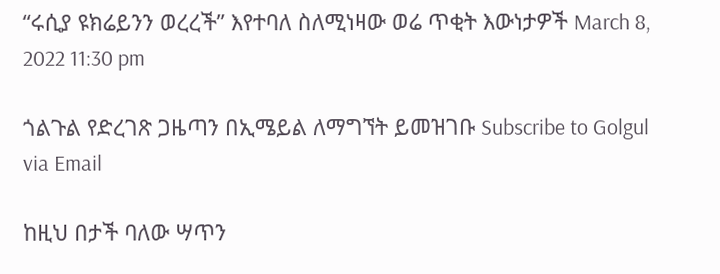“ሩሲያ ዩክሬይንን ወረረች” እየተባለ ስለሚነዛው ወሬ ጥቂት እውነታዎች March 8, 2022 11:30 pm

ጎልጉል የድረገጽ ጋዜጣን በኢሜይል ለማግኘት ይመዝገቡ Subscribe to Golgul via Email

ከዚህ በታች ባለው ሣጥን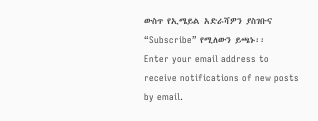ውስጥ የኢሜይል አድራሻዎን ያስገቡና “Subscribe” የሚለውን ይጫኑ፡፡
Enter your email address to receive notifications of new posts by email.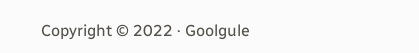Copyright © 2022 · Goolgule